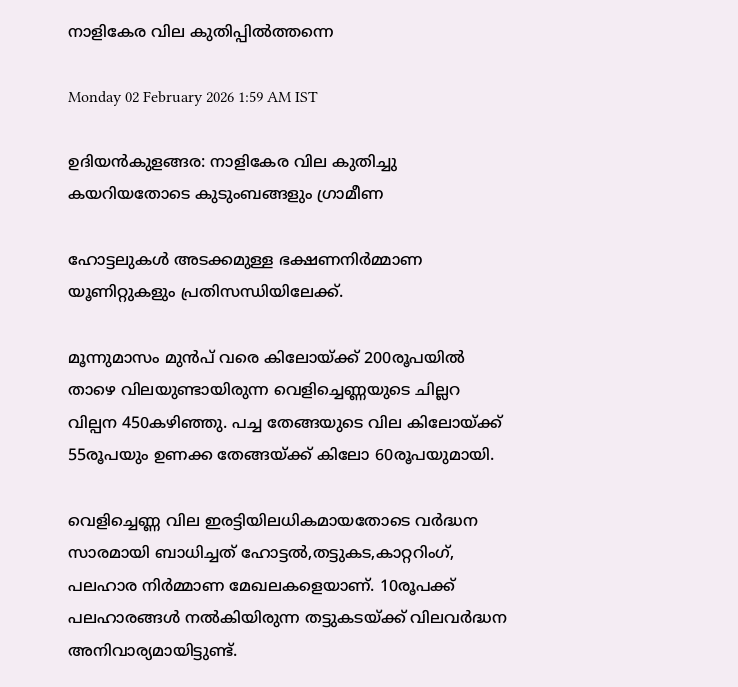നാളികേര വില കുതിപ്പിൽത്തന്നെ

Monday 02 February 2026 1:59 AM IST

ഉദിയൻകുളങ്ങര: നാളികേര വില കുതിച്ചു കയറിയതോടെ കുടുംബങ്ങളും ഗ്രാമീണ

ഹോട്ടലുകൾ അടക്കമുള്ള ഭക്ഷണനിർമ്മാണ യൂണിറ്റുകളും പ്രതിസന്ധിയിലേക്ക്.

മൂന്നുമാസം മുൻപ് വരെ കിലോയ്ക്ക് 200രൂപയിൽ താഴെ വിലയുണ്ടായിരുന്ന വെളിച്ചെണ്ണയുടെ ചില്ലറ വില്പന 450കഴിഞ്ഞു. പച്ച തേങ്ങയുടെ വില കിലോയ്ക്ക് 55രൂപയും ഉണക്ക തേങ്ങയ്ക്ക് കിലോ 60രൂപയുമായി.

വെളിച്ചെണ്ണ വില ഇരട്ടിയിലധികമായതോടെ വർദ്ധന സാരമായി ബാധിച്ചത് ഹോട്ടൽ,തട്ടുകട,കാറ്ററിംഗ്, പലഹാര നിർമ്മാണ മേഖലകളെയാണ്. 10രൂപക്ക് പലഹാരങ്ങൾ നൽകിയിരുന്ന തട്ടുകടയ്ക്ക് വിലവർദ്ധന അനിവാര്യമായിട്ടുണ്ട്.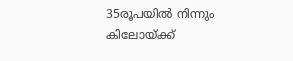35രൂപയിൽ നിന്നും കിലോയ്ക്ക്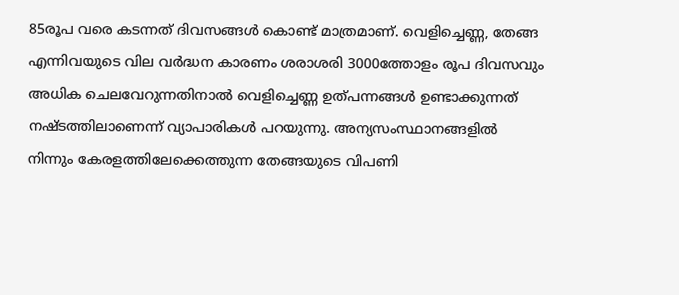85രൂപ വരെ കടന്നത് ദിവസങ്ങൾ കൊണ്ട് മാത്രമാണ്. വെളിച്ചെണ്ണ, തേങ്ങ എന്നിവയുടെ വില വർദ്ധന കാരണം ശരാശരി 3000ത്തോളം രൂപ ദിവസവും അധിക ചെലവേറുന്നതിനാൽ വെളിച്ചെണ്ണ ഉത്പന്നങ്ങൾ ഉണ്ടാക്കുന്നത് നഷ്ടത്തിലാണെന്ന് വ്യാപാരികൾ പറയുന്നു. അന്യസംസ്ഥാനങ്ങളിൽ നിന്നും കേരളത്തിലേക്കെത്തുന്ന തേങ്ങയുടെ വിപണി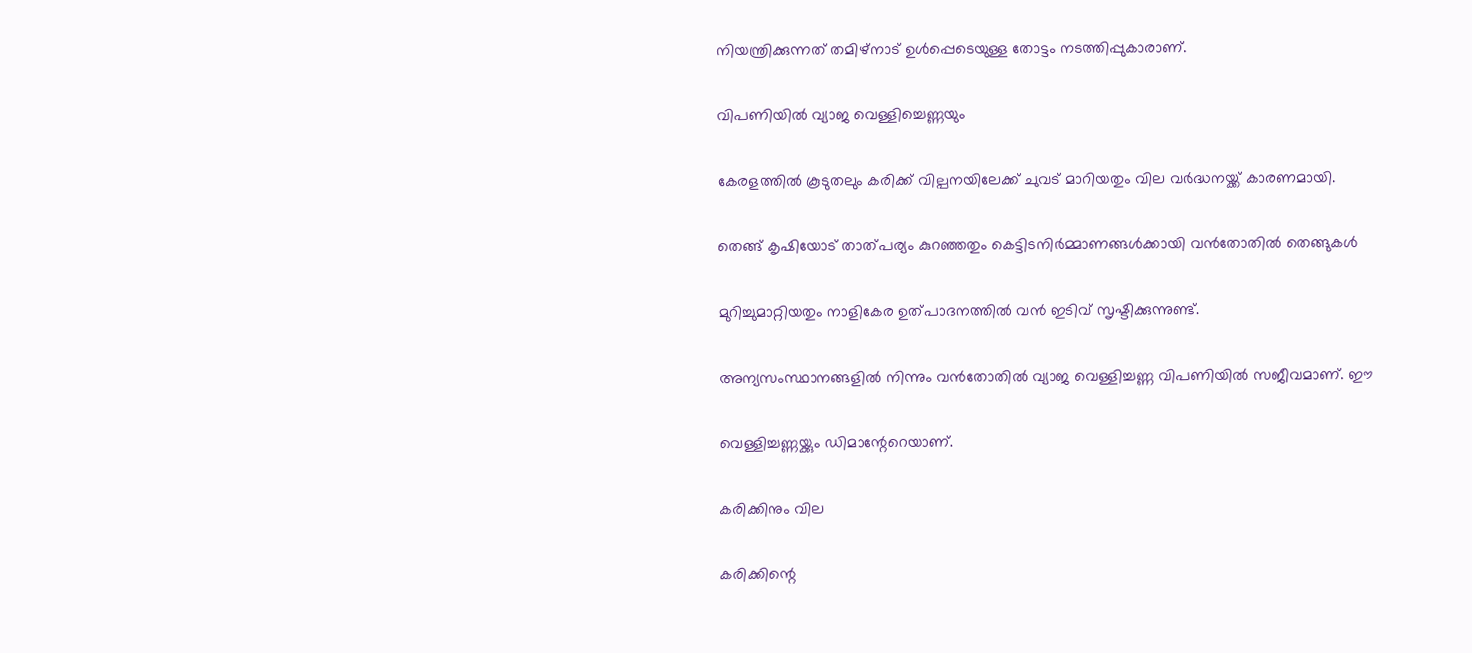നിയന്ത്രിക്കുന്നത് തമിഴ്‌നാട് ഉൾപ്പെടെയുള്ള തോട്ടം നടത്തിപ്പുകാരാണ്.

വിപണിയിൽ വ്യാജ വെള്ളിച്ചെണ്ണയും

കേരളത്തിൽ കൂടുതലും കരിക്ക് വില്പനയിലേക്ക് ചുവട് മാറിയതും വില വർദ്ധനയ്ക്ക് കാരണമായി.

തെങ്ങ് കൃഷിയോട് താത്പര്യം കുറഞ്ഞതും കെട്ടിടനിർമ്മാണങ്ങൾക്കായി വൻതോതിൽ തെങ്ങുകൾ

മുറിച്ചുമാറ്റിയതും നാളികേര ഉത്പാദനത്തിൽ വൻ ഇടിവ് സൃഷ്ട‌ിക്കുന്നുണ്ട്.

അന്യസംസ്ഥാനങ്ങളിൽ നിന്നും വൻതോതിൽ വ്യാജ വെള്ളിച്ചണ്ണ വിപണിയിൽ സജീവമാണ്. ഈ

വെള്ളിച്ചണ്ണയ്ക്കും ഡിമാന്റേറെയാണ്.

കരിക്കിനും വില

കരിക്കിന്റെ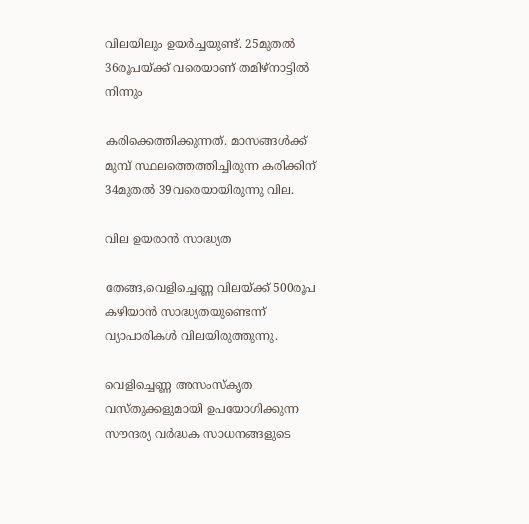വിലയിലും ഉയർച്ചയുണ്ട്. 25മുതൽ 36രൂപയ്ക്ക് വരെയാണ് തമിഴ്‌നാട്ടിൽ നിന്നും

കരിക്കെത്തിക്കുന്നത്. മാസങ്ങൾക്ക് മുമ്പ് സ്ഥലത്തെത്തിച്ചിരുന്ന കരിക്കിന് 34മുതൽ 39വരെയായിരുന്നു വില.

വില ഉയരാൻ സാദ്ധ്യത

തേങ്ങ,വെളിച്ചെണ്ണ വിലയ്ക്ക് 500രൂപ കഴിയാൻ സാദ്ധ്യതയുണ്ടെന്ന് വ്യാപാരികൾ വിലയിരുത്തുന്നു.

വെളിച്ചെണ്ണ അസംസ്‌കൃത വസ്തുക്കളുമായി ഉപയോഗിക്കുന്ന സൗന്ദര്യ വർദ്ധക സാധനങ്ങളുടെ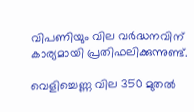വിപണിയും വില വർദ്ധനവിന് കാര്യമായി പ്രതിഫലിക്കുന്നുണ്ട്.

വെളിച്ചെണ്ണ വില 350 മുതൽ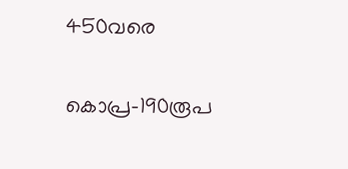450വരെ

കൊപ്ര-190രൂപ